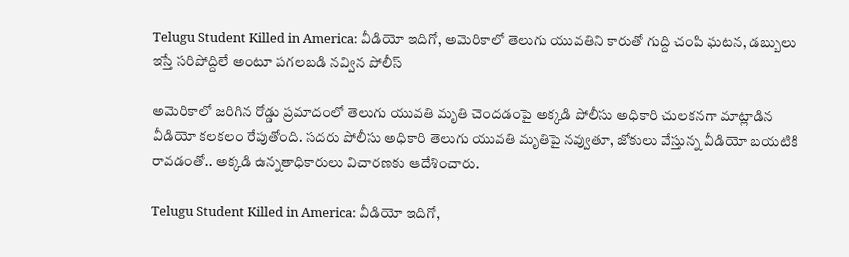Telugu Student Killed in America: వీడియో ఇదిగో, అమెరికాలో తెలుగు యువతిని కారుతో గుద్ది చంపి ఘటన, డబ్బులు ఇస్తే సరిపోద్దిలే అంటూ పగలబడి నవ్విన పోలీస్

అమెరికాలో జరిగిన రోడ్డు ప్రమాదంలో తెలుగు యువతి మృతి చెందడంపై అక్కడి పోలీసు అధికారి చులకనగా మాట్లాడిన వీడియో కలకలం రేపుతోంది. సదరు పోలీసు అధికారి తెలుగు యువతి మృతిపై నవ్వుతూ, జోకులు వేస్తున్న వీడియో బయటికి రావడంతో.. అక్కడి ఉన్నతాధికారులు విచారణకు ఆదేశించారు.

Telugu Student Killed in America: వీడియో ఇదిగో,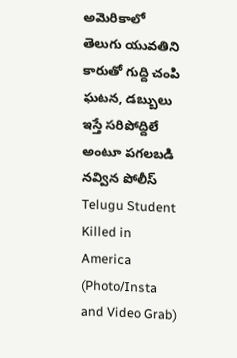అమెరికాలో తెలుగు యువతిని కారుతో గుద్ది చంపి ఘటన, డబ్బులు ఇస్తే సరిపోద్దిలే అంటూ పగలబడి నవ్విన పోలీస్
Telugu Student Killed in America (Photo/Insta and Video Grab)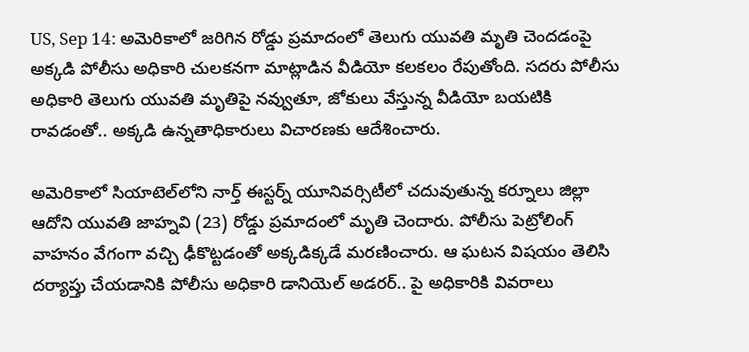US, Sep 14: అమెరికాలో జరిగిన రోడ్డు ప్రమాదంలో తెలుగు యువతి మృతి చెందడంపై అక్కడి పోలీసు అధికారి చులకనగా మాట్లాడిన వీడియో కలకలం రేపుతోంది. సదరు పోలీసు అధికారి తెలుగు యువతి మృతిపై నవ్వుతూ, జోకులు వేస్తున్న వీడియో బయటికి రావడంతో.. అక్కడి ఉన్నతాధికారులు విచారణకు ఆదేశించారు.

అమెరికాలో సియాటెల్‌లోని నార్త్‌ ఈస్టర్న్‌ యూనివర్సిటీలో చదువుతున్న కర్నూలు జిల్లా ఆదోని యువతి జాహ్నవి (23) రోడ్డు ప్రమాదంలో మృతి చెందారు. పోలీసు పెట్రోలింగ్‌ వాహనం వేగంగా వచ్చి ఢీకొట్టడంతో అక్కడిక్కడే మరణించారు. ఆ ఘటన విషయం తెలిసి దర్యాప్తు చేయడానికి పోలీసు అధికారి డానియెల్‌ అడరర్‌.. పై అధికారికి వివరాలు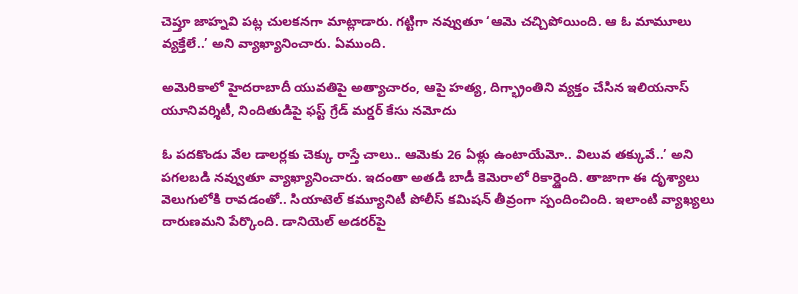చెప్తూ జాహ్నవి పట్ల చులకనగా మాట్లాడారు. గట్టిగా నవ్వుతూ ‘ఆమె చచ్చిపోయింది. ఆ ఓ మామూలు వ్యక్తేలే..’ అని వ్యాఖ్యానించారు. ఏముంది.

అమెరికాలో హైదరాబాదీ యువతిపై అత్యాచారం, ఆపై హత్య, దిగ్భ్రాంతిని వ్యక్తం చేసిన ఇలియనాస్ యూనివర్శిటీ, నిందితుడిపై ఫస్ట్ గ్రేడ్ మర్డర్ కేసు నమోదు

ఓ పదకొండు వేల డాలర్లకు చెక్కు రాస్తే చాలు.. ఆమెకు 26 ఏళ్లు ఉంటాయేమో.. విలువ తక్కువే..’ అని పగలబడి నవ్వుతూ వ్యాఖ్యానించారు. ఇదంతా అతడి బాడీ కెమెరాలో రికార్డైంది. తాజాగా ఈ దృశ్యాలు వెలుగులోకి రావడంతో.. సియాటెల్‌ కమ్యూనిటీ పోలీస్‌ కమిషన్‌ తీవ్రంగా స్పందించింది. ఇలాంటి వ్యాఖ్యలు దారుణమని పేర్కొంది. డానియెల్‌ అడరర్‌పై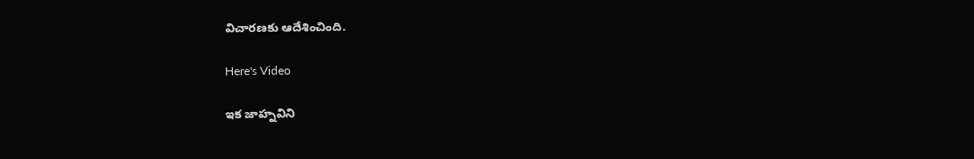విచారణకు ఆదేశించింది.

Here's Video

ఇక జాహ్నవిని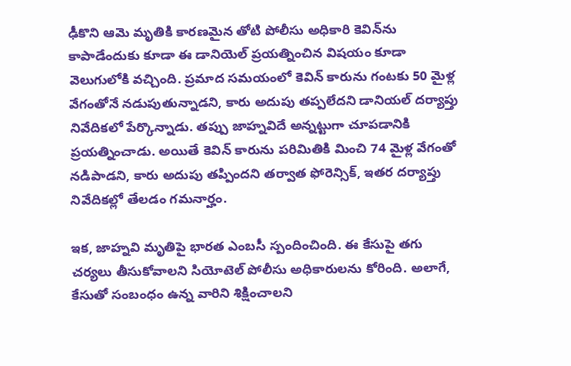ఢీకొని ఆమె మృతికి కారణమైన తోటి పోలీసు అధికారి కెవిన్‌ను కాపాడేందుకు కూడా ఈ డానియెల్‌ ప్రయత్నించిన విషయం కూడా వెలుగులోకి వచ్చింది. ప్రమాద సమయంలో కెవిన్‌ కారును గంటకు 50 మైళ్ల వేగంతోనే నడుపుతున్నాడని, కారు అదుపు తప్పలేదని డానియల్‌ దర్యాప్తు నివేదికలో పేర్కొన్నాడు. తప్పు జాహ్నవిదే అన్నట్టుగా చూపడానికి ప్రయత్నించాడు. అయితే కెవిన్‌ కారును పరిమితికి మించి 74 మైళ్ల వేగంతో నడిపాడని, కారు అదుపు తప్పిందని తర్వాత ఫోరెన్సిక్, ఇతర దర్యాప్తు నివేదికల్లో తేలడం గమనార్హం.

ఇక, జాహ్నవి మృతిపై భారత ఎంబసీ స్పందించింది. ఈ కేసుపై తగు చర్యలు తీసుకోవాలని సియోటెల్‌ పోలీసు అధికారులను కోరింది. అలాగే, కేసుతో సంబంధం ఉన్న వారిని శిక్షించాలని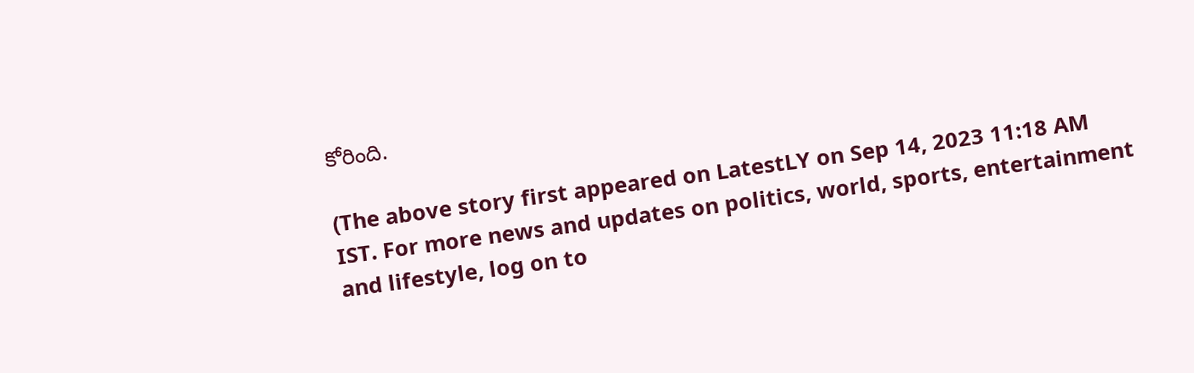కోరింది.

(The above story first appeared on LatestLY on Sep 14, 2023 11:18 AM IST. For more news and updates on politics, world, sports, entertainment and lifestyle, log on to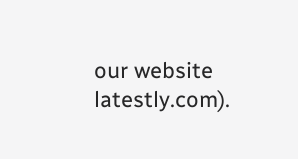our website latestly.com).